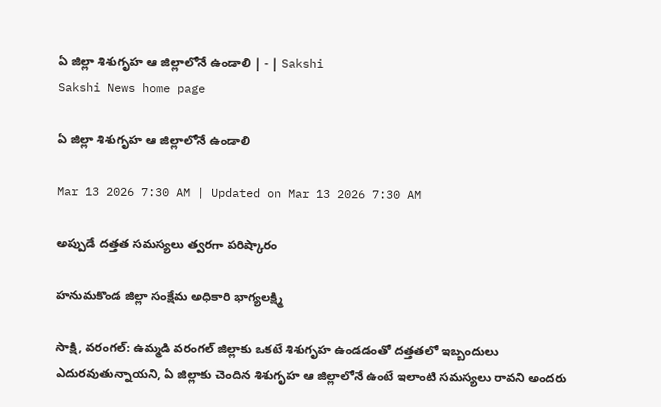ఏ జిల్లా శిశుగృహ ఆ జిల్లాలోనే ఉండాలి | - | Sakshi
Sakshi News home page

ఏ జిల్లా శిశుగృహ ఆ జిల్లాలోనే ఉండాలి

Mar 13 2026 7:30 AM | Updated on Mar 13 2026 7:30 AM

అప్పుడే దత్తత సమస్యలు త్వరగా పరిష్కారం

హనుమకొండ జిల్లా సంక్షేమ అధికారి భాగ్యలక్ష్మి

సాక్షి, వరంగల్‌: ఉమ్మడి వరంగల్‌ జిల్లాకు ఒకటే శిశుగృహ ఉండడంతో దత్తతలో ఇబ్బందులు ఎదురవుతున్నాయని, ఏ జిల్లాకు చెందిన శిశుగృహ ఆ జిల్లాలోనే ఉంటే ఇలాంటి సమస్యలు రావని అందరు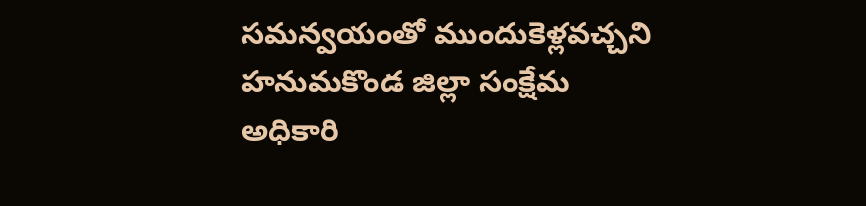సమన్వయంతో ముందుకెళ్లవచ్చని హనుమకొండ జిల్లా సంక్షేమ అధికారి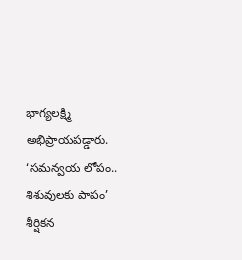భాగ్యలక్ష్మి అభిప్రాయపడ్డారు. ‘సమన్వయ లోపం.. శిశువులకు పాపం’ శీర్షికన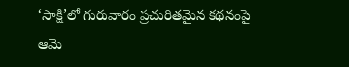‘సాక్షి’లో గురువారం ప్రచురితమైన కథనంపై ఆమె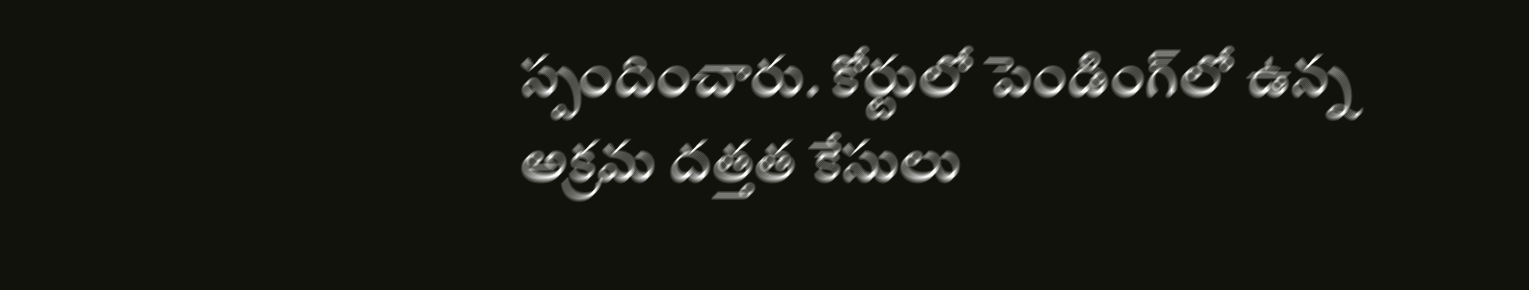స్పందించారు. కోర్టులో పెండింగ్‌లో ఉన్న అక్రమ దత్తత కేసులు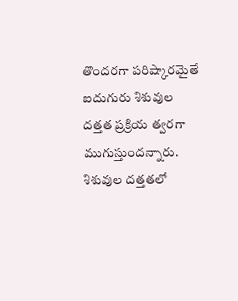తొందరగా పరిష్కారమైతే ఐదుగురు శిశువుల దత్తత ప్రక్రియ త్వరగా ముగుస్తుందన్నారు. శిశువుల దత్తతలో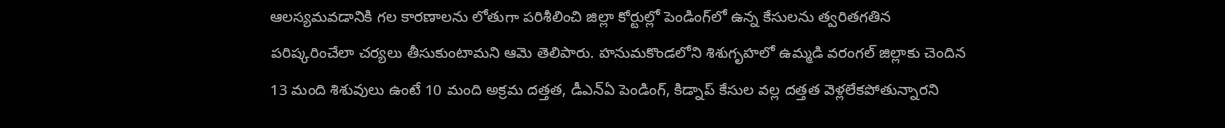ఆలస్యమవడానికి గల కారణాలను లోతుగా పరిశీలించి జిల్లా కోర్టుల్లో పెండింగ్‌లో ఉన్న కేసులను త్వరితగతిన పరిష్కరించేలా చర్యలు తీసుకుంటామని ఆమె తెలిపారు. హనుమకొండలోని శిశుగృహలో ఉమ్మడి వరంగల్‌ జిల్లాకు చెందిన 13 మంది శిశువులు ఉంటే 10 మంది అక్రమ దత్తత, డీఎన్‌ఏ పెండింగ్‌, కిడ్నాప్‌ కేసుల వల్ల దత్తత వెళ్లలేకపోతున్నారని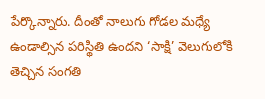పేర్కొన్నారు. దీంతో నాలుగు గోడల మధ్యే ఉండాల్సిన పరిస్థితి ఉందని ‘సాక్షి’ వెలుగులోకి తెచ్చిన సంగతి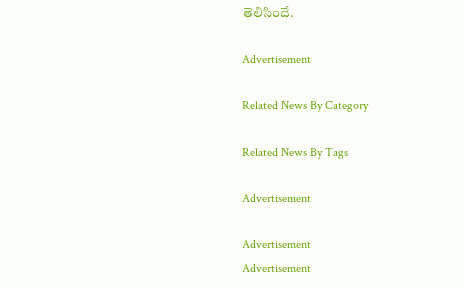తెలిసిందే.

Advertisement

Related News By Category

Related News By Tags

Advertisement

Advertisement
Advertisement